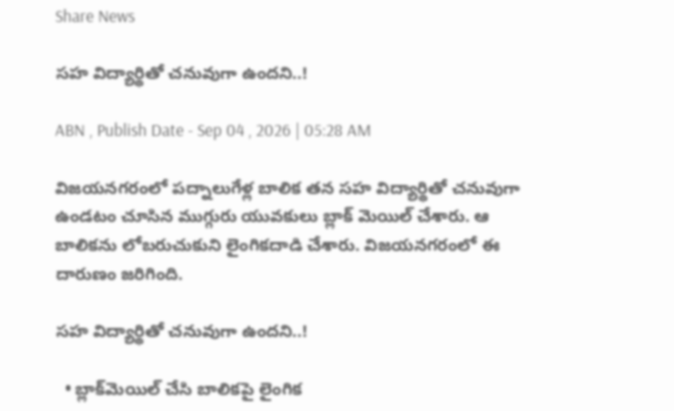Share News

సహ విద్యార్థితో చనువుగా ఉందని..!

ABN , Publish Date - Sep 04 , 2026 | 05:28 AM

విజయనగరంలో పద్నాలుగేళ్ల బాలిక తన సహ విద్యార్థితో చనువుగా ఉండటం చూసిన ముగ్గురు యువకులు బ్లాక్‌ మెయిల్‌ చేశారు. ఆ బాలికను లోబరుచుకుని లైంగికదాడి చేశారు. విజయనగరంలో ఈ దారుణం జరిగింది.

సహ విద్యార్థితో చనువుగా ఉందని..!

  • బ్లాక్‌మెయిల్‌ చేసి బాలికపై లైంగిక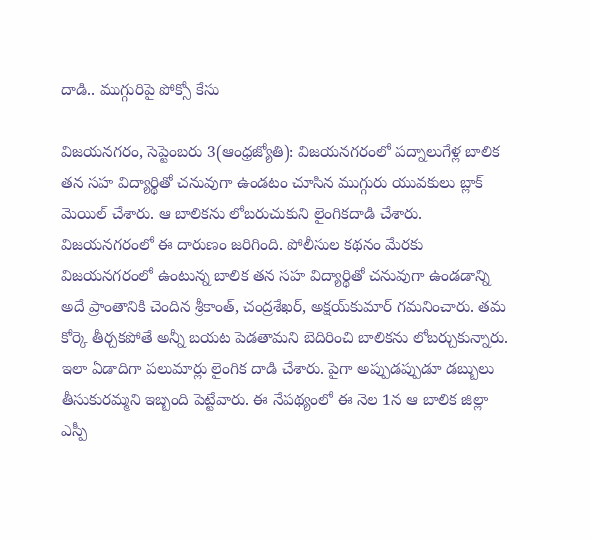దాడి.. ముగ్గురిపై పోక్సో కేసు

విజయనగరం, సెప్టెంబరు 3(ఆంధ్రజ్యోతి): విజయనగరంలో పద్నాలుగేళ్ల బాలిక తన సహ విద్యార్థితో చనువుగా ఉండటం చూసిన ముగ్గురు యువకులు బ్లాక్‌ మెయిల్‌ చేశారు. ఆ బాలికను లోబరుచుకుని లైంగికదాడి చేశారు. విజయనగరంలో ఈ దారుణం జరిగింది. పోలీసుల కథనం మేరకు విజయనగరంలో ఉంటున్న బాలిక తన సహ విద్యార్థితో చనువుగా ఉండడాన్ని అదే ప్రాంతానికి చెందిన శ్రీకాంత్‌, చంద్రశేఖర్‌, అక్షయ్‌కుమార్‌ గమనించారు. తమ కోర్కె తీర్చకపోతే అన్నీ బయట పెడతామని బెదిరించి బాలికను లోబర్చుకున్నారు. ఇలా ఏడాదిగా పలుమార్లు లైంగిక దాడి చేశారు. పైగా అప్పుడప్పుడూ డబ్బులు తీసుకురమ్మని ఇబ్బంది పెట్టేవారు. ఈ నేపథ్యంలో ఈ నెల 1న ఆ బాలిక జిల్లా ఎస్పీ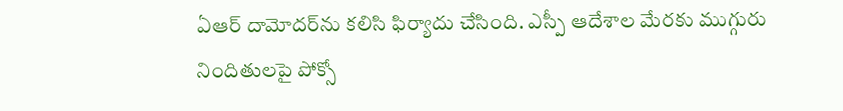ఏఆర్‌ దామోదర్‌ను కలిసి ఫిర్యాదు చేసింది. ఎస్పీ ఆదేశాల మేరకు ముగ్గురు నిందితులపై పోక్సో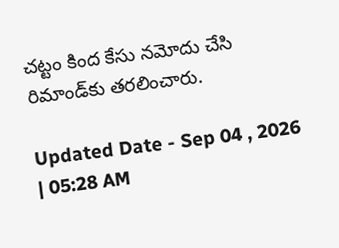చట్టం కింద కేసు నమోదు చేసి రిమాండ్‌కు తరలించారు.

Updated Date - Sep 04 , 2026 | 05:28 AM